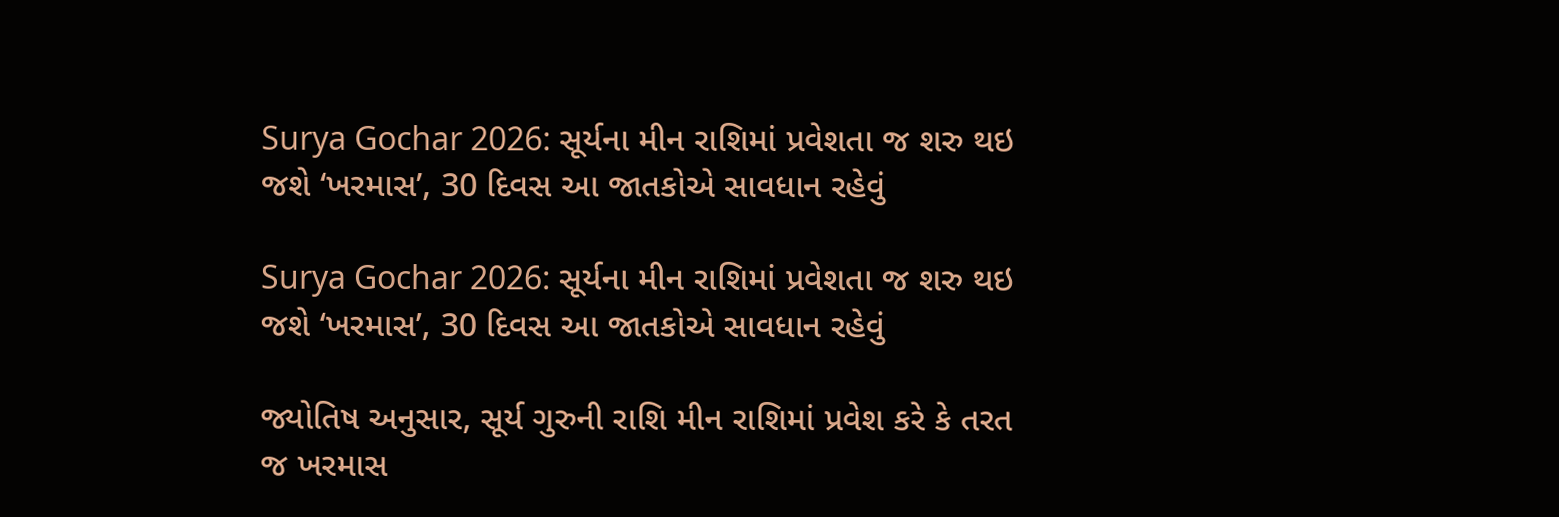Surya Gochar 2026: સૂર્યના મીન રાશિમાં પ્રવેશતા જ શરુ થઇ જશે ‘ખરમાસ’, 30 દિવસ આ જાતકોએ સાવધાન રહેવું

Surya Gochar 2026: સૂર્યના મીન રાશિમાં પ્રવેશતા જ શરુ થઇ જશે ‘ખરમાસ’, 30 દિવસ આ જાતકોએ સાવધાન રહેવું

જ્યોતિષ અનુસાર, સૂર્ય ગુરુની રાશિ મીન રાશિમાં પ્રવેશ કરે કે તરત જ ખરમાસ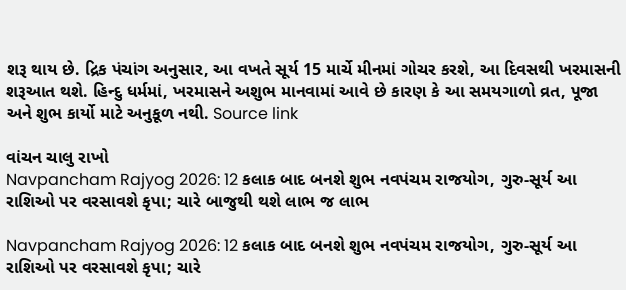શરૂ થાય છે. દ્રિક પંચાંગ અનુસાર, આ વખતે સૂર્ય 15 માર્ચે મીનમાં ગોચર કરશે, આ દિવસથી ખરમાસની શરૂઆત થશે. હિન્દુ ધર્મમાં, ખરમાસને અશુભ માનવામાં આવે છે કારણ કે આ સમયગાળો વ્રત, પૂજા અને શુભ કાર્યો માટે અનુકૂળ નથી. Source link

વાંચન ચાલુ રાખો
Navpancham Rajyog 2026: 12 કલાક બાદ બનશે શુભ નવપંચમ રાજયોગ, ગુરુ-સૂર્ય આ રાશિઓ પર વરસાવશે કૃપા; ચારે બાજુથી થશે લાભ જ લાભ

Navpancham Rajyog 2026: 12 કલાક બાદ બનશે શુભ નવપંચમ રાજયોગ, ગુરુ-સૂર્ય આ રાશિઓ પર વરસાવશે કૃપા; ચારે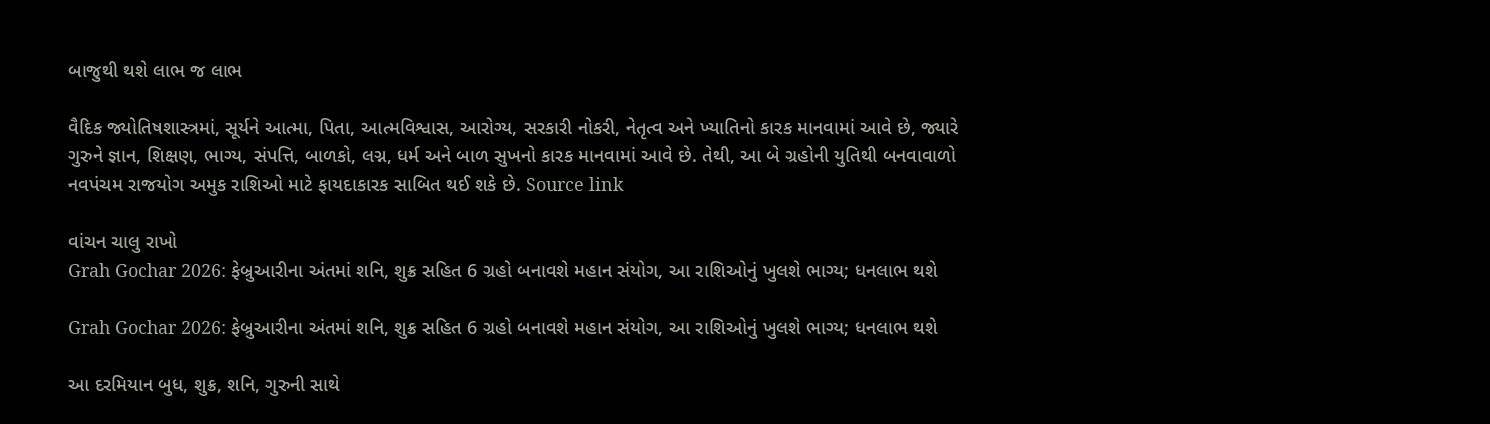બાજુથી થશે લાભ જ લાભ

વૈદિક જ્યોતિષશાસ્ત્રમાં, સૂર્યને આત્મા, પિતા, આત્મવિશ્વાસ, આરોગ્ય, સરકારી નોકરી, નેતૃત્વ અને ખ્યાતિનો કારક માનવામાં આવે છે, જ્યારે ગુરુને જ્ઞાન, શિક્ષણ, ભાગ્ય, સંપત્તિ, બાળકો, લગ્ન, ધર્મ અને બાળ સુખનો કારક માનવામાં આવે છે. તેથી, આ બે ગ્રહોની યુતિથી બનવાવાળો નવપંચમ રાજયોગ અમુક રાશિઓ માટે ફાયદાકારક સાબિત થઈ શકે છે. Source link

વાંચન ચાલુ રાખો
Grah Gochar 2026: ફેબ્રુઆરીના અંતમાં શનિ, શુક્ર સહિત 6 ગ્રહો બનાવશે મહાન સંયોગ, આ રાશિઓનું ખુલશે ભાગ્ય; ધનલાભ થશે

Grah Gochar 2026: ફેબ્રુઆરીના અંતમાં શનિ, શુક્ર સહિત 6 ગ્રહો બનાવશે મહાન સંયોગ, આ રાશિઓનું ખુલશે ભાગ્ય; ધનલાભ થશે

આ દરમિયાન બુધ, શુક્ર, શનિ, ગુરુની સાથે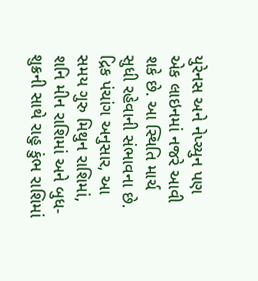યુરેનસ અને નેપ્ચ્યુન પણ એક લાઇનમાં નજરે આવી શકે છે. આ સ્થિતિ માર્ચ સુધી રહેવાની સંભાવના છે. દ્રિક પંચાંગ અનુસાર, આ સમય ગુરુ મિથુન રાશિમાં, શનિ મીન રાશિમાં અને બુધ-શુક્રની સાથે રાહુ કુંભ રાશિમાં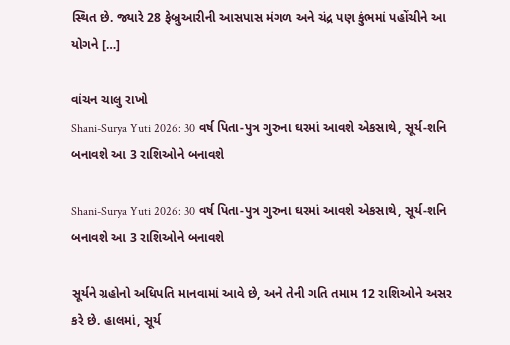સ્થિત છે. જ્યારે 28 ફેબ્રુઆરીની આસપાસ મંગળ અને ચંદ્ર પણ કુંભમાં પહોંચીને આ યોગને […]

વાંચન ચાલુ રાખો
Shani-Surya Yuti 2026: 30 વર્ષ પિતા-પુત્ર ગુરુના ઘરમાં આવશે એકસાથે, સૂર્ય-શનિ બનાવશે આ 3 રાશિઓને બનાવશે

Shani-Surya Yuti 2026: 30 વર્ષ પિતા-પુત્ર ગુરુના ઘરમાં આવશે એકસાથે, સૂર્ય-શનિ બનાવશે આ 3 રાશિઓને બનાવશે

સૂર્યને ગ્રહોનો અધિપતિ માનવામાં આવે છે, અને તેની ગતિ તમામ 12 રાશિઓને અસર કરે છે. હાલમાં, સૂર્ય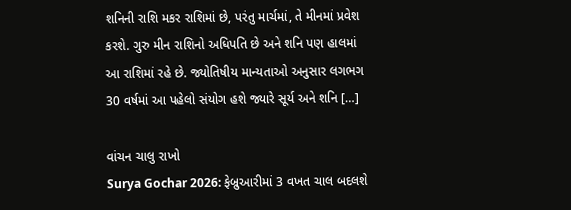શનિની રાશિ મકર રાશિમાં છે, પરંતુ માર્ચમાં, તે મીનમાં પ્રવેશ કરશે. ગુરુ મીન રાશિનો અધિપતિ છે અને શનિ પણ હાલમાં આ રાશિમાં રહે છે. જ્યોતિષીય માન્યતાઓ અનુસાર લગભગ 30 વર્ષમાં આ પહેલો સંયોગ હશે જ્યારે સૂર્ય અને શનિ […]

વાંચન ચાલુ રાખો
Surya Gochar 2026: ફેબ્રુઆરીમાં 3 વખત ચાલ બદલશે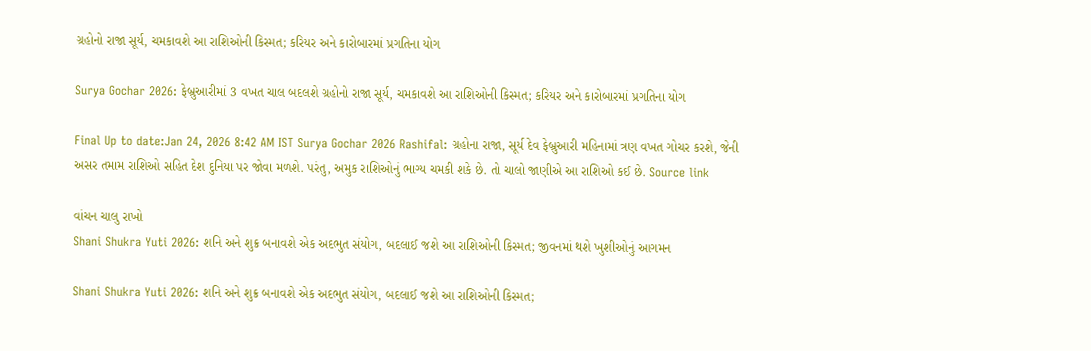ગ્રહોનો રાજા સૂર્ય, ચમકાવશે આ રાશિઓની કિસ્મત; કરિયર અને કારોબારમાં પ્રગતિના યોગ

Surya Gochar 2026: ફેબ્રુઆરીમાં 3 વખત ચાલ બદલશે ગ્રહોનો રાજા સૂર્ય, ચમકાવશે આ રાશિઓની કિસ્મત; કરિયર અને કારોબારમાં પ્રગતિના યોગ

Final Up to date:Jan 24, 2026 8:42 AM IST Surya Gochar 2026 Rashifal: ગ્રહોના રાજા, સૂર્ય દેવ ફેબ્રુઆરી મહિનામાં ત્રણ વખત ગોચર કરશે, જેની અસર તમામ રાશિઓ સહિત દેશ દુનિયા પર જોવા મળશે. પરંતુ, અમુક રાશિઓનું ભાગ્ય ચમકી શકે છે. તો ચાલો જાણીએ આ રાશિઓ કઈ છે. Source link

વાંચન ચાલુ રાખો
Shani Shukra Yuti 2026: શનિ અને શુક્ર બનાવશે એક અદભુત સંયોગ, બદલાઈ જશે આ રાશિઓની કિસ્મત; જીવનમાં થશે ખુશીઓનું આગમન

Shani Shukra Yuti 2026: શનિ અને શુક્ર બનાવશે એક અદભુત સંયોગ, બદલાઈ જશે આ રાશિઓની કિસ્મત;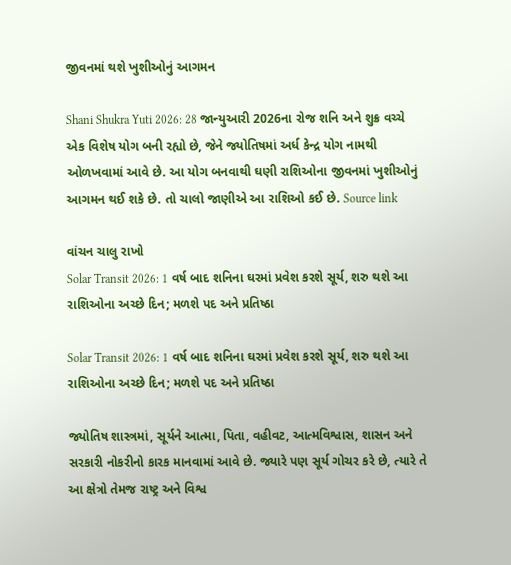જીવનમાં થશે ખુશીઓનું આગમન

Shani Shukra Yuti 2026: 28 જાન્યુઆરી 2026ના રોજ શનિ અને શુક્ર વચ્ચે એક વિશેષ યોગ બની રહ્યો છે, જેને જ્યોતિષમાં અર્ધ કેન્દ્ર યોગ નામથી ઓળખવામાં આવે છે. આ યોગ બનવાથી ઘણી રાશિઓના જીવનમાં ખુશીઓનું આગમન થઈ શકે છે. તો ચાલો જાણીએ આ રાશિઓ કઈ છે. Source link

વાંચન ચાલુ રાખો
Solar Transit 2026: 1 વર્ષ બાદ શનિના ઘરમાં પ્રવેશ કરશે સૂર્ય, શરુ થશે આ રાશિઓના અચ્છે દિન; મળશે પદ અને પ્રતિષ્ઠા

Solar Transit 2026: 1 વર્ષ બાદ શનિના ઘરમાં પ્રવેશ કરશે સૂર્ય, શરુ થશે આ રાશિઓના અચ્છે દિન; મળશે પદ અને પ્રતિષ્ઠા

જ્યોતિષ શાસ્ત્રમાં, સૂર્યને આત્મા, પિતા, વહીવટ, આત્મવિશ્વાસ, શાસન અને સરકારી નોકરીનો કારક માનવામાં આવે છે. જ્યારે પણ સૂર્ય ગોચર કરે છે, ત્યારે તે આ ક્ષેત્રો તેમજ રાષ્ટ્ર અને વિશ્વ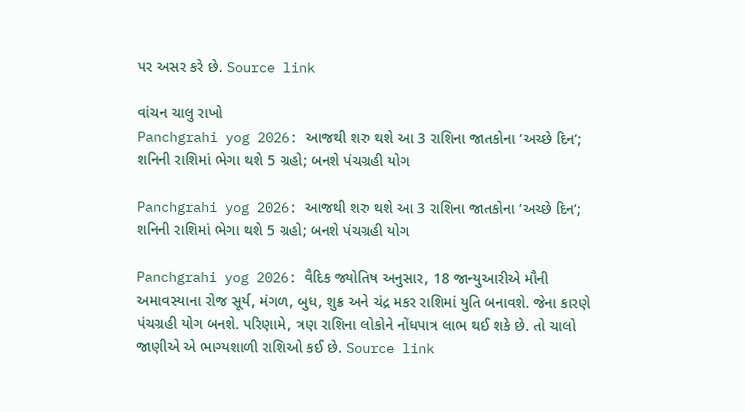પર અસર કરે છે. Source link

વાંચન ચાલુ રાખો
Panchgrahi yog 2026: આજથી શરુ થશે આ 3 રાશિના જાતકોના ‘અચ્છે દિન’; શનિની રાશિમાં ભેગા થશે 5 ગ્રહો; બનશે પંચગ્રહી યોગ

Panchgrahi yog 2026: આજથી શરુ થશે આ 3 રાશિના જાતકોના ‘અચ્છે દિન’; શનિની રાશિમાં ભેગા થશે 5 ગ્રહો; બનશે પંચગ્રહી યોગ

Panchgrahi yog 2026: વૈદિક જ્યોતિષ અનુસાર, 18 જાન્યુઆરીએ મૌની અમાવસ્યાના રોજ સૂર્ય, મંગળ, બુધ, શુક્ર અને ચંદ્ર મકર રાશિમાં યુતિ બનાવશે. જેના કારણે પંચગ્રહી યોગ બનશે. પરિણામે, ત્રણ રાશિના લોકોને નોંધપાત્ર લાભ થઈ શકે છે. તો ચાલો જાણીએ એ ભાગ્યશાળી રાશિઓ કઈ છે. Source link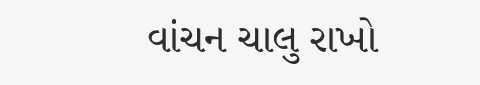વાંચન ચાલુ રાખો